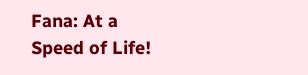Fana: At a Speed of Life!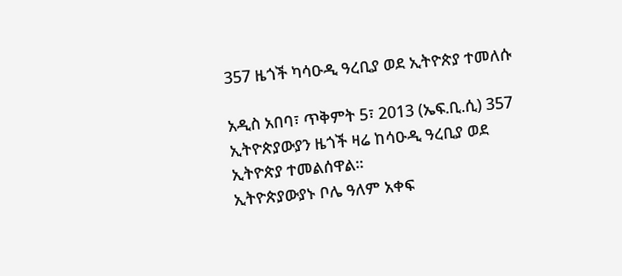357 ዜጎች ካሳዑዲ ዓረቢያ ወደ ኢትዮጵያ ተመለሱ

አዲስ አበባ፣ ጥቅምት 5፣ 2013 (ኤፍ.ቢ.ሲ) 357 ኢትዮጵያውያን ዜጎች ዛሬ ከሳዑዲ ዓረቢያ ወደ ኢትዮጵያ ተመልሰዋል።
ኢትዮጵያውያኑ ቦሌ ዓለም አቀፍ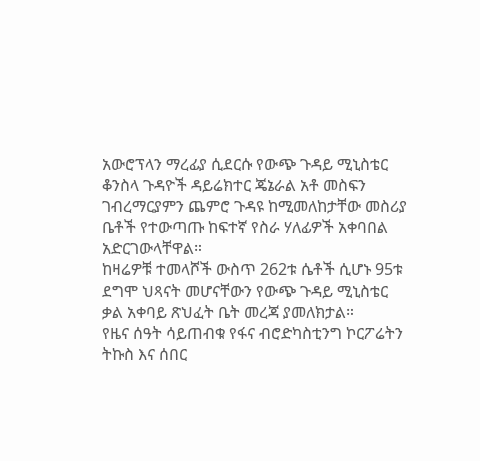አውሮፕላን ማረፊያ ሲደርሱ የውጭ ጉዳይ ሚኒስቴር ቆንስላ ጉዳዮች ዳይሬክተር ጄኔራል አቶ መስፍን ገብረማርያምን ጨምሮ ጉዳዩ ከሚመለከታቸው መስሪያ ቤቶች የተውጣጡ ከፍተኛ የስራ ሃለፊዎች አቀባበል አድርገውላቸዋል።
ከዛሬዎቹ ተመላሾች ውስጥ 262ቱ ሴቶች ሲሆኑ 95ቱ ደግሞ ህጻናት መሆናቸውን የውጭ ጉዳይ ሚኒስቴር ቃል አቀባይ ጽህፈት ቤት መረጃ ያመለክታል።
የዜና ሰዓት ሳይጠብቁ የፋና ብሮድካስቲንግ ኮርፖሬትን ትኩስ እና ሰበር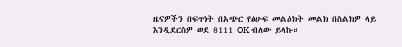ዜናዎችን በፍጥነት በአጭር የፅሁፍ መልዕክት መልክ በስልክዎ ላይ እንዲደርስዎ ወደ 8111 OK ብለው ይላኩ።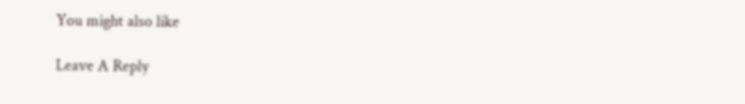You might also like

Leave A Reply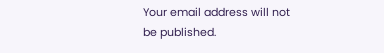Your email address will not be published.